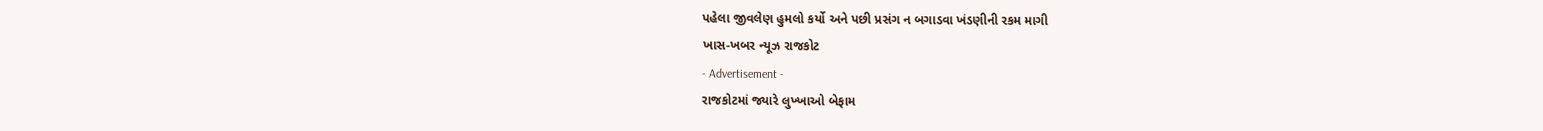પહેલા જીવલેણ હુમલો કર્યો અને પછી પ્રસંગ ન બગાડવા ખંડણીની રકમ માગી
ખાસ-ખબર ન્યૂઝ રાજકોટ
- Advertisement -
રાજકોટમાં જ્યારે લુખ્ખાઓ બેફામ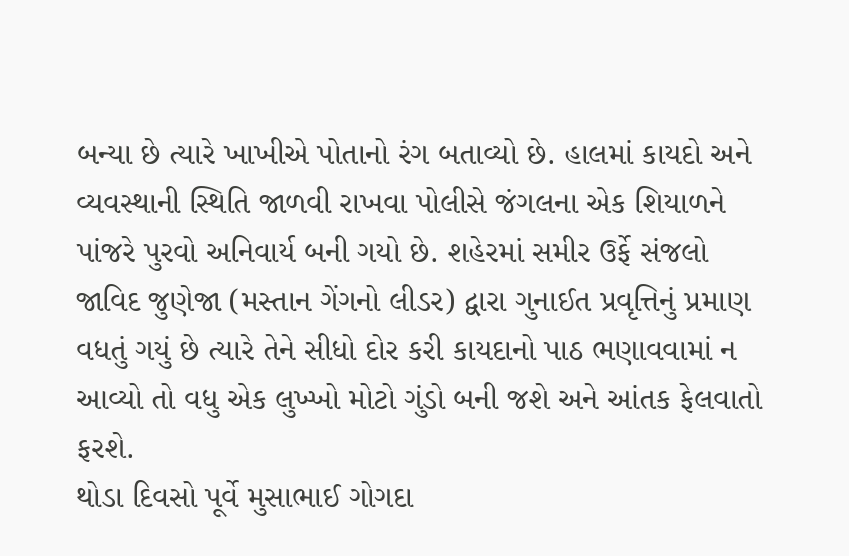બન્યા છે ત્યારે ખાખીએ પોતાનો રંગ બતાવ્યો છે. હાલમાં કાયદો અને વ્યવસ્થાની સ્થિતિ જાળવી રાખવા પોલીસે જંગલના એક શિયાળને પાંજરે પુરવો અનિવાર્ય બની ગયો છે. શહેરમાં સમીર ઉર્ફે સંજલો જાવિદ જુણેજા (મસ્તાન ગેંગનો લીડર) દ્વારા ગુનાઈત પ્રવૃત્તિનું પ્રમાણ વધતું ગયું છે ત્યારે તેને સીધો દોર કરી કાયદાનો પાઠ ભણાવવામાં ન આવ્યો તો વધુ એક લુખ્ખો મોટો ગુંડો બની જશે અને આંતક ફેલવાતો ફરશે.
થોડા દિવસો પૂર્વે મુસાભાઈ ગોગદા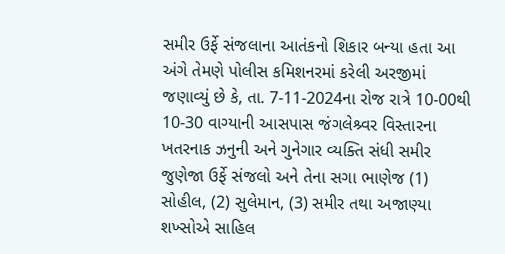સમીર ઉર્ફે સંજલાના આતંકનો શિકાર બન્યા હતા આ અંગે તેમણે પોલીસ કમિશનરમાં કરેલી અરજીમાં જણાવ્યું છે કે, તા. 7-11-2024ના રોજ રાત્રે 10-00થી 10-30 વાગ્યાની આસપાસ જંગલેશ્ર્વર વિસ્તારના ખતરનાક ઝનુની અને ગુનેગાર વ્યક્તિ સંધી સમીર જુણેજા ઉર્ફે સંજલો અને તેના સગા ભાણેજ (1) સોહીલ, (2) સુલેમાન, (3) સમીર તથા અજાણ્યા શખ્સોએ સાહિલ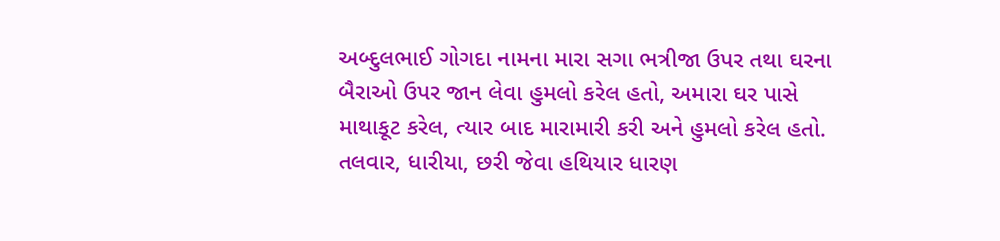અબ્દુલભાઈ ગોગદા નામના મારા સગા ભત્રીજા ઉપર તથા ઘરના બૈરાઓ ઉપર જાન લેવા હુમલો કરેલ હતો, અમારા ઘર પાસે માથાકૂટ કરેલ, ત્યાર બાદ મારામારી કરી અને હુમલો કરેલ હતો. તલવાર, ધારીયા, છરી જેવા હથિયાર ધારણ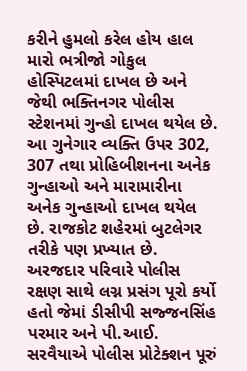કરીને હુમલો કરેલ હોય હાલ મારો ભત્રીજો ગોકુલ હોસ્પિટલમાં દાખલ છે અને જેથી ભક્તિનગર પોલીસ સ્ટેશનમાં ગુન્હો દાખલ થયેલ છે. આ ગુનેગાર વ્યક્તિ ઉપર 302, 307 તથા પ્રોહિબીશનના અનેક ગુન્હાઓ અને મારામારીના અનેક ગુન્હાઓ દાખલ થયેલ છે. રાજકોટ શહેરમાં બુટલેગર તરીકે પણ પ્રખ્યાત છે.
અરજદાર પરિવારે પોલીસ રક્ષણ સાથે લગ્ન પ્રસંગ પૂરો કર્યો હતો જેમાં ડીસીપી સજ્જનસિંહ પરમાર અને પી.આઈ. સરવૈયાએ પોલીસ પ્રોટેક્શન પૂરું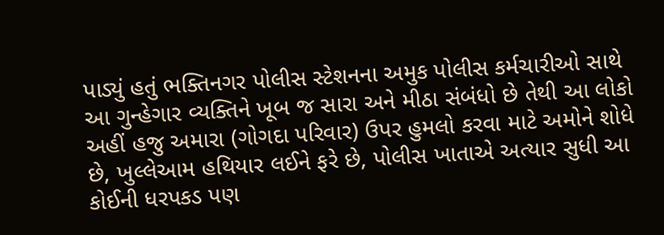પાડ્યું હતું ભક્તિનગર પોલીસ સ્ટેશનના અમુક પોલીસ કર્મચારીઓ સાથે આ ગુન્હેગાર વ્યક્તિને ખૂબ જ સારા અને મીઠા સંબંધો છે તેથી આ લોકો અહીં હજુ અમારા (ગોગદા પરિવાર) ઉપર હુમલો કરવા માટે અમોને શોધે છે, ખુલ્લેઆમ હથિયાર લઈને ફરે છે, પોલીસ ખાતાએ અત્યાર સુધી આ કોઈની ધરપકડ પણ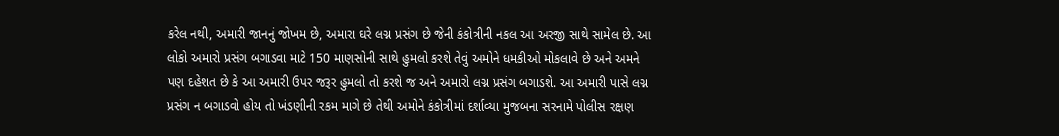કરેલ નથી, અમારી જાનનું જોખમ છે, અમારા ઘરે લગ્ન પ્રસંગ છે જેની કંકોત્રીની નકલ આ અરજી સાથે સામેલ છે. આ લોકો અમારો પ્રસંગ બગાડવા માટે 150 માણસોની સાથે હુમલો કરશે તેવું અમોને ધમકીઓ મોકલાવે છે અને અમને પણ દહેશત છે કે આ અમારી ઉપર જરૂર હુમલો તો કરશે જ અને અમારો લગ્ન પ્રસંગ બગાડશે. આ અમારી પાસે લગ્ન પ્રસંગ ન બગાડવો હોય તો ખંડણીની રકમ માગે છે તેથી અમોને કંકોત્રીમાં દર્શાવ્યા મુજબના સરનામે પોલીસ રક્ષણ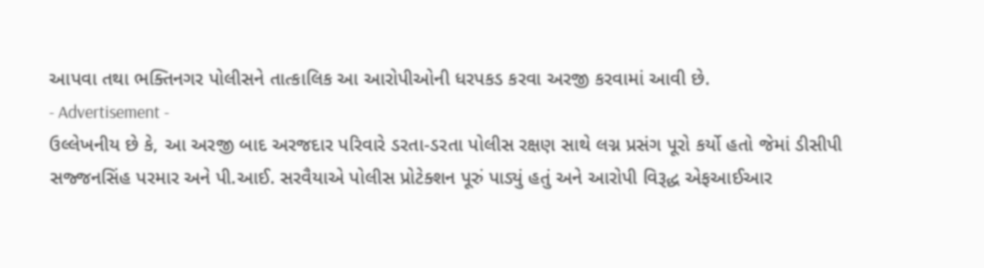આપવા તથા ભક્તિનગર પોલીસને તાત્કાલિક આ આરોપીઓની ધરપકડ કરવા અરજી કરવામાં આવી છે.
- Advertisement -
ઉલ્લેખનીય છે કે, આ અરજી બાદ અરજદાર પરિવારે ડરતા-ડરતા પોલીસ રક્ષણ સાથે લગ્ન પ્રસંગ પૂરો કર્યો હતો જેમાં ડીસીપી સજ્જનસિંહ પરમાર અને પી.આઈ. સરવૈયાએ પોલીસ પ્રોટેક્શન પૂરું પાડ્યું હતું અને આરોપી વિરૂદ્ધ એફઆઈઆર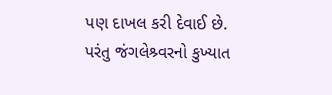પણ દાખલ કરી દેવાઈ છે. પરંતુ જંગલેશ્ર્વરનો કુખ્યાત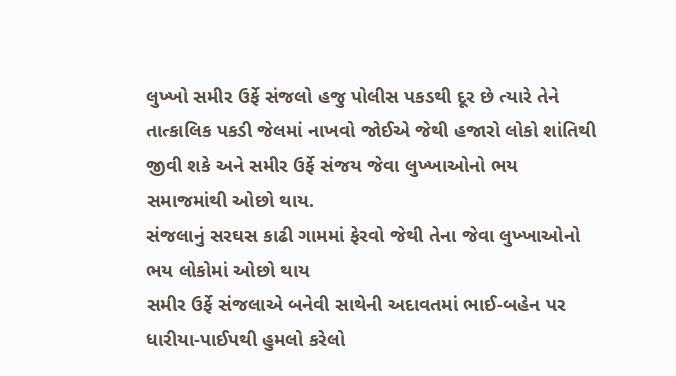લુખ્ખો સમીર ઉર્ફે સંજલો હજુ પોલીસ પકડથી દૂર છે ત્યારે તેને તાત્કાલિક પકડી જેલમાં નાખવો જોઈએ જેથી હજારો લોકો શાંતિથી જીવી શકે અને સમીર ઉર્ફે સંજય જેવા લુખ્ખાઓનો ભય સમાજમાંથી ઓછો થાય.
સંજલાનું સરઘસ કાઢી ગામમાં ફેરવો જેથી તેના જેવા લુખ્ખાઓનો ભય લોકોમાં ઓછો થાય
સમીર ઉર્ફે સંજલાએ બનેવી સાથેની અદાવતમાં ભાઈ-બહેન પર ધારીયા-પાઈપથી હુમલો કરેલો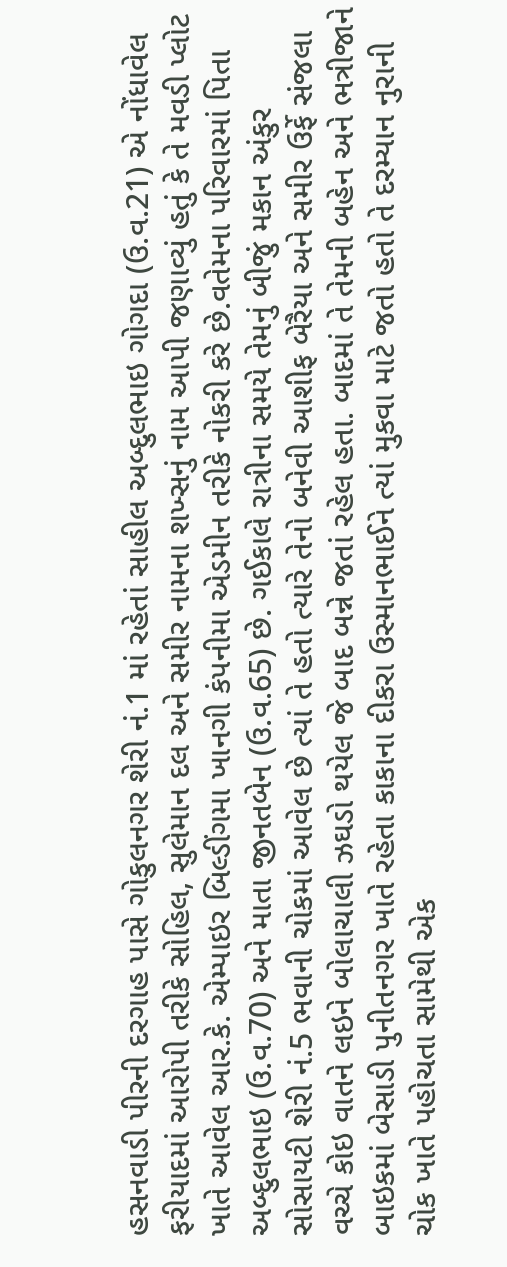હસનવાડી પીરની દરગાહ પાસે ગોકુલનગર શેરી નં.1 માં રહેતાં સાહીલ અબ્દુલભાઇ ગોગદા (ઉ.વ.21) એ નોંધાવેલ ફરીયાદમાં આરોપી તરીકે સોહિલ, સુલેમાન દલ અને સમીર નામના શખ્સનું નામ આપી જણાવ્યું હતું કે તે મવડી પ્લોટ ખાતે આવેલ આર.કે. એમ્પાઇર બિલ્ડીંગમા ખાનગી કંપનીમા એડમીન તરીકે નોકરી કરે છે.વતેમના પરિવારમાં પિતા અબ્દુલભાઇ (ઉ.વ.70) અને માતા જીનતબેન (ઉ.વ.65) છે. ગઈકાલે રાત્રીના સમયે તેમનું બીજું મકાન અંકુર સોસાયટી શેરી નં.5 ભવાની ચોકમાં આવેલ છે ત્યાં તે હતો ત્યારે તેનો બનેવી આશીફ બેરૈયા અને સમીર ઉર્ફે સંજલા વચ્ચે કોઇ વાતને લઇને બોલાચાલી ઝઘડો થયેલ જે બાદ બન્ને જતાં રહેલ હતા. બાદમાં તે તેમની બહેન અને ભત્રીજાને બાઇકમાં બેસાડી પુનીતનગર ખાતે રહેતા કાકાના દીકરા ઉસ્માનભાઈને ત્યાં મુકવા માટે જતો હતો તે દરમ્યાન નુરાની ચોક ખાતે પહોચતા સામેથી એક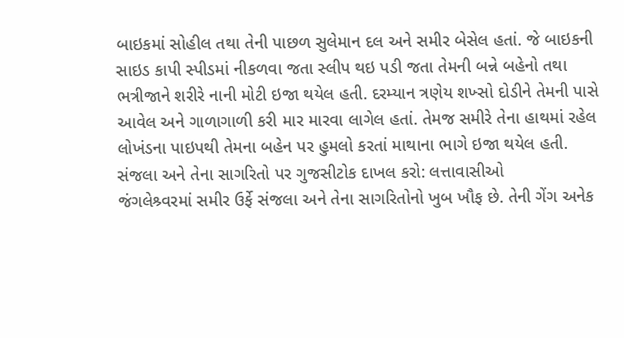બાઇકમાં સોહીલ તથા તેની પાછળ સુલેમાન દલ અને સમીર બેસેલ હતાં. જે બાઇકની સાઇડ કાપી સ્પીડમાં નીકળવા જતા સ્લીપ થઇ પડી જતા તેમની બન્ને બહેનો તથા ભત્રીજાને શરીરે નાની મોટી ઇજા થયેલ હતી. દરમ્યાન ત્રણેય શખ્સો દોડીને તેમની પાસે આવેલ અને ગાળાગાળી કરી માર મારવા લાગેલ હતાં. તેમજ સમીરે તેના હાથમાં રહેલ લોખંડના પાઇપથી તેમના બહેન પર હુમલો કરતાં માથાના ભાગે ઇજા થયેલ હતી.
સંજલા અને તેના સાગરિતો પર ગુજસીટોક દાખલ કરો: લત્તાવાસીઓ
જંગલેશ્ર્વરમાં સમીર ઉર્ફે સંજલા અને તેના સાગરિતોનો ખુબ ખૌફ છે. તેની ગેંગ અનેક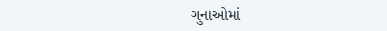ગુનાઓમાં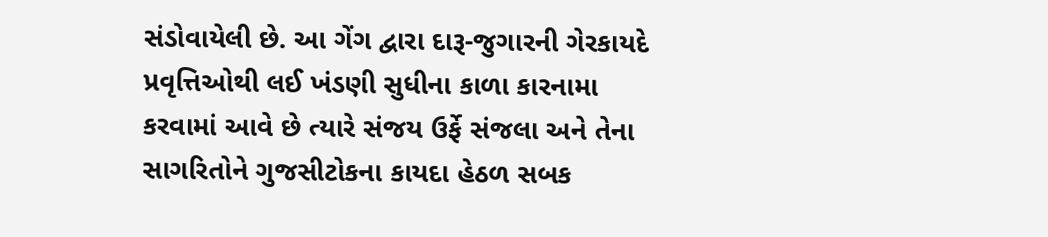સંડોવાયેલી છે. આ ગેંગ દ્વારા દારૂ-જુગારની ગેરકાયદે પ્રવૃત્તિઓથી લઈ ખંડણી સુધીના કાળા કારનામા કરવામાં આવે છે ત્યારે સંજય ઉર્ફે સંજલા અને તેના સાગરિતોને ગુજસીટોકના કાયદા હેઠળ સબક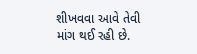શીખવવા આવે તેવી માંગ થઈ રહી છે.